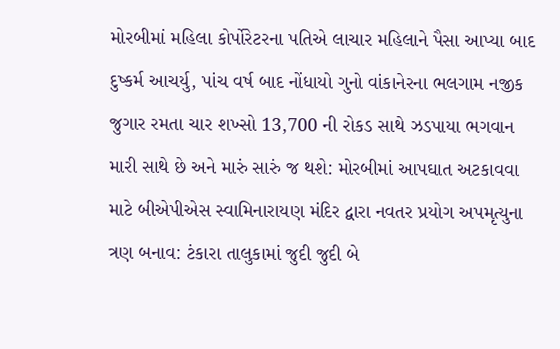મોરબીમાં મહિલા કોર્પોરેટરના પતિએ લાચાર મહિલાને પૈસા આપ્યા બાદ દુષ્કર્મ આચર્યુ, પાંચ વર્ષ બાદ નોંધાયો ગુનો વાંકાનેરના ભલગામ નજીક જુગાર રમતા ચાર શખ્સો 13,700 ની રોકડ સાથે ઝડપાયા ભગવાન મારી સાથે છે અને મારું સારું જ થશે: મોરબીમાં આપઘાત અટકાવવા માટે બીએપીએસ સ્વામિનારાયણ મંદિર દ્વારા નવતર પ્રયોગ અપમૃત્યુના ત્રણ બનાવ: ટંકારા તાલુકામાં જુદી જુદી બે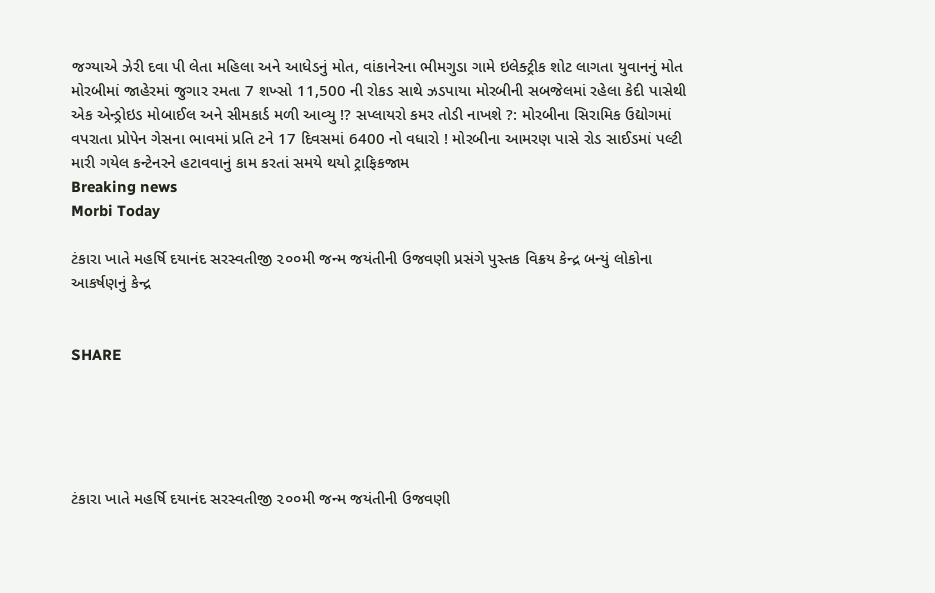જગ્યાએ ઝેરી દવા પી લેતા મહિલા અને આધેડનું મોત, વાંકાનેરના ભીમગુડા ગામે ઇલેક્ટ્રીક શોટ લાગતા યુવાનનું મોત મોરબીમાં જાહેરમાં જુગાર રમતા 7 શખ્સો 11,500 ની રોકડ સાથે ઝડપાયા મોરબીની સબજેલમાં રહેલા કેદી પાસેથી એક એન્ડ્રોઇડ મોબાઈલ અને સીમકાર્ડ મળી આવ્યુ !? સપ્લાયરો કમર તોડી નાખશે ?: મોરબીના સિરામિક ઉદ્યોગમાં વપરાતા પ્રોપેન ગેસના ભાવમાં પ્રતિ ટને 17 દિવસમાં 6400 નો વધારો ! મોરબીના આમરણ પાસે રોડ સાઈડમાં પલ્ટી મારી ગયેલ કન્ટેનરને હટાવવાનું કામ કરતાં સમયે થયો ટ્રાફિકજામ
Breaking news
Morbi Today

ટંકારા ખાતે મહર્ષિ દયાનંદ સરસ્વતીજી ૨૦૦મી જન્મ જયંતીની ઉજવણી પ્રસંગે પુસ્તક વિક્રય કેન્દ્ર બન્યું લોકોના આકર્ષણનું કેન્દ્ર


SHARE





ટંકારા ખાતે મહર્ષિ દયાનંદ સરસ્વતીજી ૨૦૦મી જન્મ જયંતીની ઉજવણી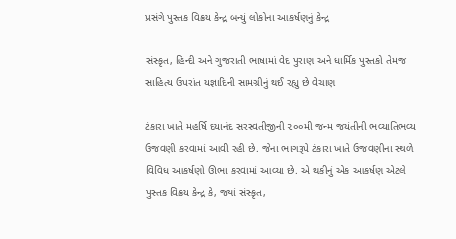પ્રસંગે પુસ્તક વિક્રય કેન્દ્ર બન્યું લોકોના આકર્ષણનું કેન્દ્ર

સંસ્કૃત, હિન્દી અને ગુજરાતી ભાષામાં વેદ પુરાણ અને ધાર્મિક પુસ્તકો તેમજ સાહિત્ય ઉપરાંત યજ્ઞાદિની સામગ્રીનું થઈ રહ્યુ છે વેચાણ

ટંકારા ખાતે મહર્ષિ દયાનંદ સરસ્વતીજીની ૨૦૦મી જન્મ જયંતીની ભવ્યાતિભવ્ય ઉજવણી કરવામાં આવી રહી છે. જેના ભાગરૂપે ટંકારા ખાતે ઉજવણીના સ્થળે વિવિધ આકર્ષણો ઊભા કરવામાં આવ્યા છે. એ થકીનું એક આકર્ષણ એટલે પુસ્તક વિક્રય કેન્દ્ર કે, જ્યાં સંસ્કૃત,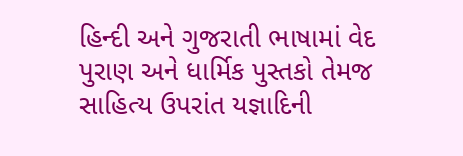હિન્દી અને ગુજરાતી ભાષામાં વેદ પુરાણ અને ધાર્મિક પુસ્તકો તેમજ સાહિત્ય ઉપરાંત યજ્ઞાદિની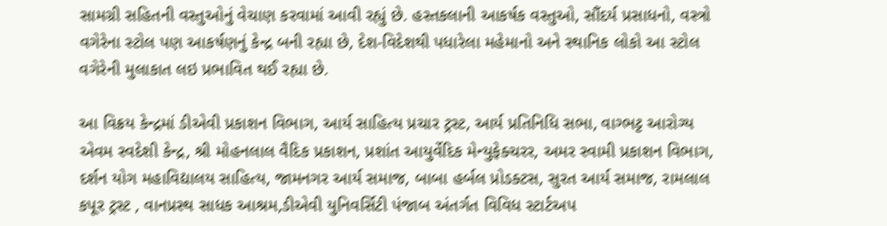સામગ્રી સહિતની વસ્તુઓનું વેચાણ કરવામાં આવી રહ્યું છે. હસ્તકલાની આકર્ષક વસ્તુઓ, સૌંદર્ય પ્રસાધનો, વસ્ત્રો વગેરેના સ્ટોલ પણ આકર્ષણનું કેન્દ્ર બની રહ્યા છે, દેશ-વિદેશથી પધારેલા મહેમાનો અને સ્થાનિક લોકો આ સ્ટોલ વગેરેની મુલાકાત લઇ પ્રભાવિત થઈ રહ્યા છે.

આ વિક્રય કેન્દ્રમાં ડીએવી પ્રકાશન વિભાગ, આર્ય સાહિત્ય પ્રચાર ટ્રસ્ટ, આર્ય પ્રતિનિધિ સભા, વાગ્ભટ્ટ આરોગ્ય એવમ સ્વદેશી કેન્દ્ર, શ્રી મોહનલાલ વૈદિક પ્રકાશન, પ્રશાંત આયુર્વેદિક મેન્યુફેક્ચરર, અમર સ્વામી પ્રકાશન વિભાગ, દર્શન યોગ મહાવિદ્યાલય સાહિત્ય, જામનગર આર્ય સમાજ, બાબા હર્બલ પ્રોડક્ટસ, સુરત આર્ય સમાજ, રામલાલ કપૂર ટ્રસ્ટ , વાનપ્રસ્થ સાધક આશ્રમ,ડીએવી યુનિવર્સિટી પંજાબ અંતર્ગત વિવિધ સ્ટાર્ટઅપ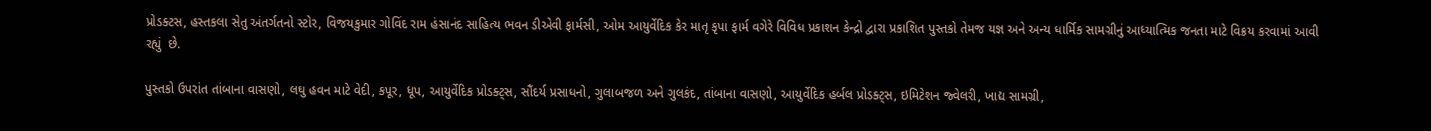પ્રોડક્ટસ, હસ્તકલા સેતુ અંતર્ગતનો સ્ટોર, વિજયકુમાર ગોવિંદ રામ હંસાનંદ સાહિત્ય ભવન ડીએવી ફાર્મસી, ઓમ આયુર્વેદિક કેર માતૃ કૃપા ફાર્મ વગેરે વિવિધ પ્રકાશન કેન્દ્રો દ્વારા પ્રકાશિત પુસ્તકો તેમજ યજ્ઞ અને અન્ય ધાર્મિક સામગ્રીનું આધ્યાત્મિક જનતા માટે વિક્રય કરવામાં આવી રહ્યું  છે.

પુસ્તકો ઉપરાંત તાંબાના વાસણો, લઘુ હવન માટે વેદી, કપૂર, ધૂપ, આયુર્વેદિક પ્રોડક્ટ્સ, સૌંદર્ય પ્રસાધનો, ગુલાબજળ અને ગુલકંદ, તાંબાના વાસણો, આયુર્વેદિક હર્બલ પ્રોડક્ટ્સ, ઇમિટેશન જ્વેલરી, ખાદ્ય સામગ્રી,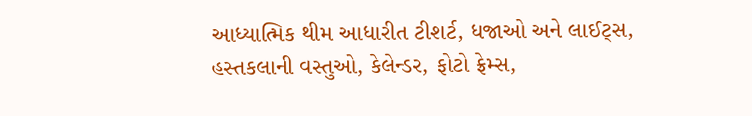આધ્યાત્મિક થીમ આધારીત ટીશર્ટ, ધજાઓ અને લાઈટ્સ, હસ્તકલાની વસ્તુઓ, કેલેન્ડર, ફોટો ફ્રેમ્સ,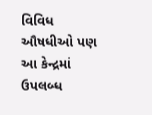વિવિધ ઔષધીઓ પણ આ કેન્દ્રમાં ઉપલબ્ધ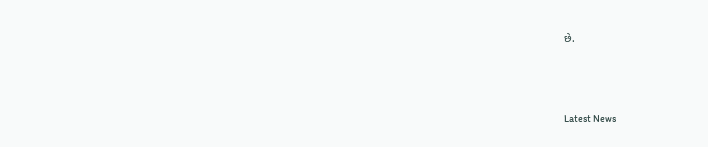છે.




Latest News